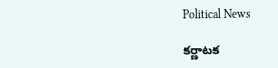Political News

క‌ర్ణాట‌క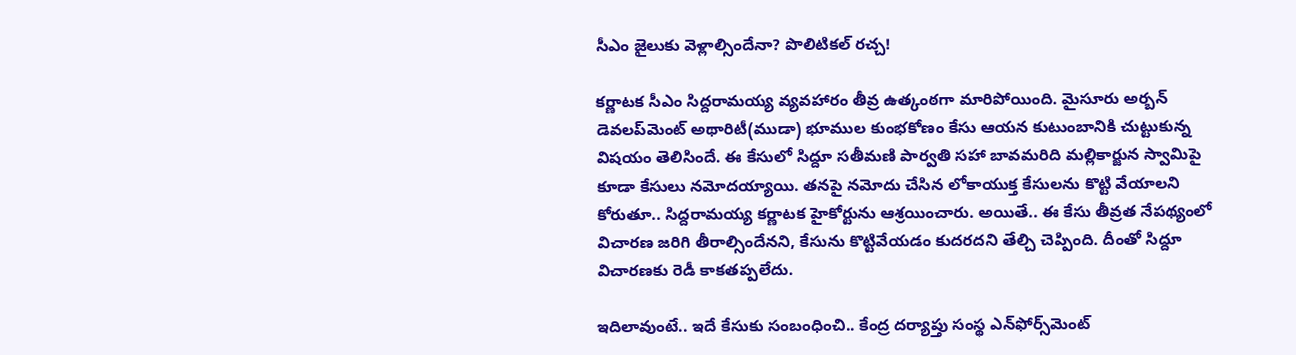సీఎం జైలుకు వెళ్లాల్సిందేనా? పొలిటిక‌ల్ ర‌చ్చ‌!

క‌ర్ణాట‌క సీఎం సిద్ద‌రామ‌య్య వ్య‌వ‌హారం తీవ్ర ఉత్కంఠ‌గా మారిపోయింది. మైసూరు అర్బ‌న్ డెవ‌ల‌ప్‌మెంట్ అథారిటీ(ముడా) భూముల కుంభ‌కోణం కేసు ఆయ‌న కుటుంబానికి చుట్టుకున్న విష‌యం తెలిసిందే. ఈ కేసులో సిద్దూ స‌తీమ‌ణి పార్వ‌తి స‌హా బావ‌మ‌రిది మ‌ల్లికార్జున స్వామిపై కూడా కేసులు న‌మోద‌య్యాయి. త‌న‌పై న‌మోదు చేసిన లోకాయుక్త కేసులను కొట్టి వేయాల‌ని కోరుతూ.. సిద్ద‌రామ‌య్య క‌ర్ణాట‌క హైకోర్టును ఆశ్ర‌యించారు. అయితే.. ఈ కేసు తీవ్ర‌త నేప‌థ్యంలో విచార‌ణ జ‌రిగి తీరాల్సిందేన‌ని, కేసును కొట్టివేయ‌డం కుద‌ర‌ద‌ని తేల్చి చెప్పింది. దీంతో సిద్దూ విచార‌ణ‌కు రెడీ కాక‌త‌ప్ప‌లేదు.

ఇదిలావుంటే.. ఇదే కేసుకు సంబంధించి.. కేంద్ర ద‌ర్యాప్తు సంస్థ ఎన్‌ఫోర్స్‌మెంట్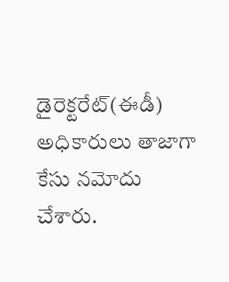డైరెక్ట‌రేట్‌(ఈడీ) అధికారులు తాజాగా కేసు న‌మోదు చేశారు.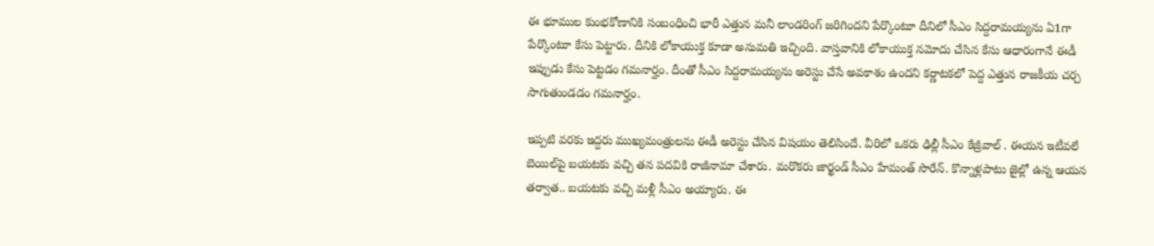ఈ భూముల కుంభ‌కోణానికి సంబంధించి భారీ ఎత్తున మ‌నీ లాండ‌రింగ్ జ‌రిగింద‌ని పేర్కొంటూ దీనిలో సీఎం సిద్ద‌రామ‌య్య‌ను ఏ1గా పేర్కొంటూ కేసు పెట్టారు. దీనికి లోకాయుక్త కూడా అనుమ‌తి ఇచ్చింది. వాస్త‌వానికి లోకాయుక్త న‌మోదు చేసిన కేసు ఆధారంగానే ఈడీ ఇప్పుడు కేసు పెట్ట‌డం గ‌మ‌నార్హం. దీంతో సీఎం సిద్ద‌రామ‌య్య‌ను అరెస్టు చేసే అవ‌కాశం ఉంద‌ని క‌ర్ణాట‌క‌లో పెద్ద ఎత్తున రాజ‌కీయ చ‌ర్చ సాగుతుండ‌డం గ‌మ‌నార్హం.

ఇప్ప‌టి వ‌ర‌కు ఇద్ద‌రు ముఖ్య‌మంత్రుల‌ను ఈడీ అరెస్టు చేసిన విష‌యం తెలిసిందే. వీరిలో ఒక‌రు ఢిల్లీ సీఎం కేజ్రీవాల్ . ఈయ‌న ఇటీవ‌లే బెయిల్‌పై బ‌య‌ట‌కు వ‌చ్చి త‌న ప‌ద‌వికి రాజీనామా చేశారు. మ‌రొక‌రు జార్ఖండ్ సీఎం హేమంత్ సొరేన్‌. కొన్నాళ్ల‌పాటు జైల్లో ఉన్న ఆయ‌న త‌ర్వాత‌.. బ‌య‌ట‌కు వ‌చ్చి మ‌ళ్లీ సీఎం అయ్యారు. ఈ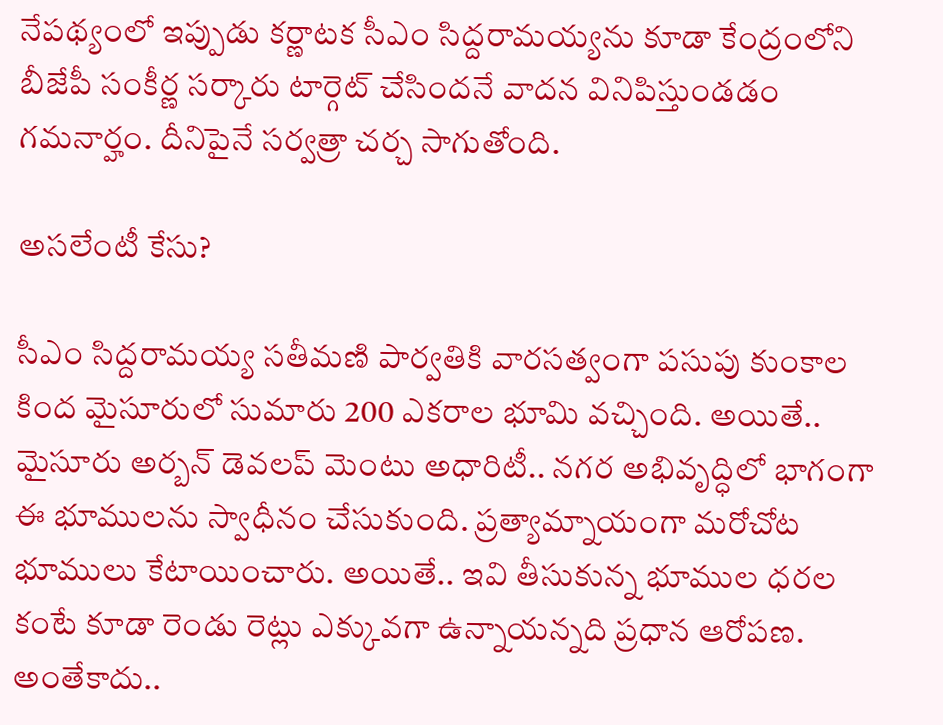నేప‌థ్యంలో ఇప్పుడు క‌ర్ణాట‌క సీఎం సిద్ద‌రామ‌య్య‌ను కూడా కేంద్రంలోని బీజేపీ సంకీర్ణ స‌ర్కారు టార్గెట్ చేసింద‌నే వాద‌న వినిపిస్తుండ‌డం గ‌మ‌నార్హం. దీనిపైనే స‌ర్వ‌త్రా చ‌ర్చ సాగుతోంది.

అస‌లేంటీ కేసు?

సీఎం సిద్ద‌రామ‌య్య స‌తీమ‌ణి పార్వ‌తికి వార‌స‌త్వంగా ప‌సుపు కుంకాల కింద మైసూరులో సుమారు 200 ఎక‌రాల భూమి వ‌చ్చింది. అయితే.. మైసూరు అర్బ‌న్ డెవ‌ల‌ప్ మెంటు అధారిటీ.. న‌గ‌ర అభివృద్ధిలో భాగంగా ఈ భూముల‌ను స్వాధీనం చేసుకుంది. ప్ర‌త్యామ్నాయంగా మ‌రోచోట భూములు కేటాయించారు. అయితే.. ఇవి తీసుకున్న భూముల ధ‌ర‌ల కంటే కూడా రెండు రెట్లు ఎక్కువ‌గా ఉన్నాయ‌న్న‌ది ప్ర‌ధాన ఆరోప‌ణ‌. అంతేకాదు..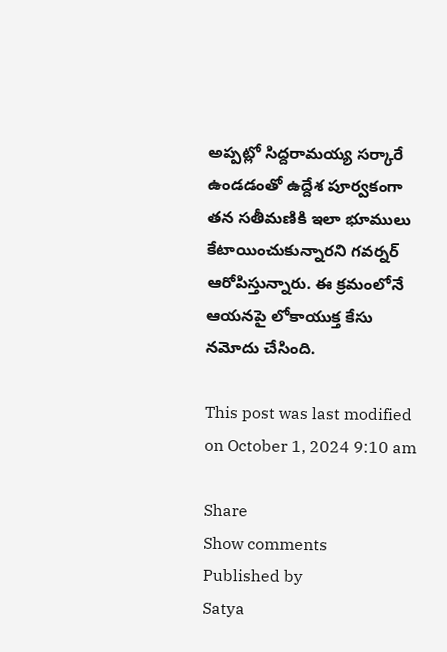అప్ప‌ట్లో సిద్ద‌రామ‌య్య స‌ర్కారే ఉండ‌డంతో ఉద్దేశ పూర్వకంగా త‌న స‌తీమ‌ణికి ఇలా భూములు కేటాయించుకున్నార‌ని గ‌వ‌ర్న‌ర్ ఆరోపిస్తున్నారు. ఈ క్ర‌మంలోనే ఆయ‌న‌పై లోకాయుక్త కేసు న‌మోదు చేసింది.

This post was last modified on October 1, 2024 9:10 am

Share
Show comments
Published by
Satya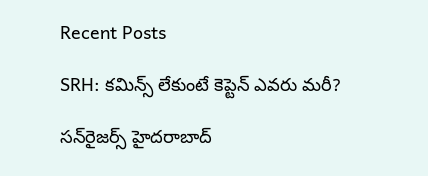Recent Posts

SRH: కమిన్స్ లేకుంటే కెప్టెన్ ఎవరు మరీ?

సన్‌రైజర్స్ హైదరాబాద్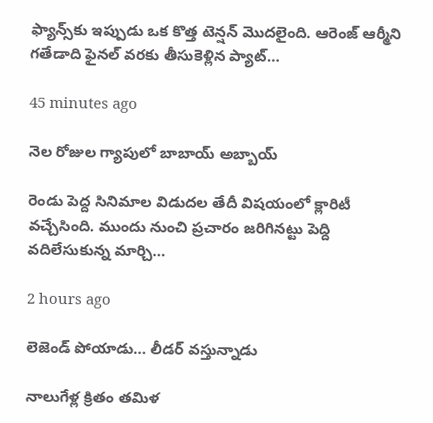ఫ్యాన్స్‌కు ఇప్పుడు ఒక కొత్త టెన్షన్ మొదలైంది. ఆరెంజ్ ఆర్మీని గతేడాది ఫైనల్ వరకు తీసుకెళ్లిన ప్యాట్…

45 minutes ago

నెల రోజుల గ్యాపులో బాబాయ్ అబ్బాయ్

రెండు పెద్ద సినిమాల విడుదల తేదీ విషయంలో క్లారిటీ వచ్చేసింది. ముందు నుంచి ప్రచారం జరిగినట్టు పెద్ది వదిలేసుకున్న మార్చి…

2 hours ago

లెజెండ్ పోయాడు… లీడర్ వస్తున్నాడు

నాలుగేళ్ల క్రితం తమిళ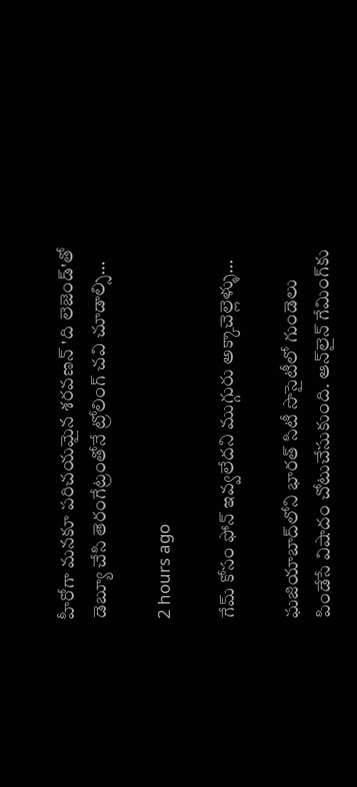హీరోగా మనకూ పరిచయమైన శరవణన్ 'ది లెజెండ్'తో డెబ్యూ చేసి తెరంగేట్రంతోనే ట్రోలింగ్ చవి చూడాల్సి…

2 hours ago

గేమ్ కోసం ఫోన్ ఇవ్వలేదని ముగ్గురు అక్కాచెల్లెళ్ళు…

ఘజియాబాద్‌లోని భారత్ సిటీ సొసైటీలో గుండెలు పిండేసే విషాదం చోటుచేసుకుంది. ఆన్‌లైన్ గేమింగ్‌కు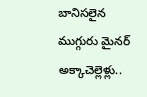బానిసలైన ముగ్గురు మైనర్ అక్కాచెల్లెళ్లు..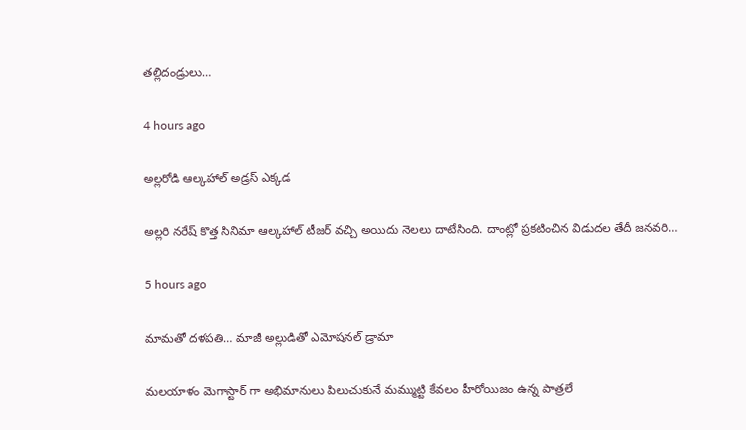తల్లిదండ్రులు…

4 hours ago

అల్లరోడి ఆల్కహాల్ అడ్రస్ ఎక్కడ

అల్లరి నరేష్ కొత్త సినిమా ఆల్కహాల్ టీజర్ వచ్చి అయిదు నెలలు దాటేసింది. దాంట్లో ప్రకటించిన విడుదల తేదీ జనవరి…

5 hours ago

మామతో దళపతి… మాజీ అల్లుడితో ఎమోషనల్ డ్రామా

మలయాళం మెగాస్టార్ గా అభిమానులు పిలుచుకునే మమ్ముట్టి కేవలం హీరోయిజం ఉన్న పాత్రలే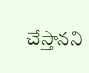చేస్తానని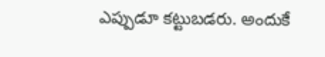ఎప్పుడూ కట్టుబడరు. అందుకే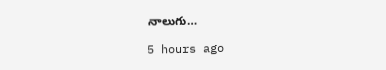నాలుగు…

5 hours ago